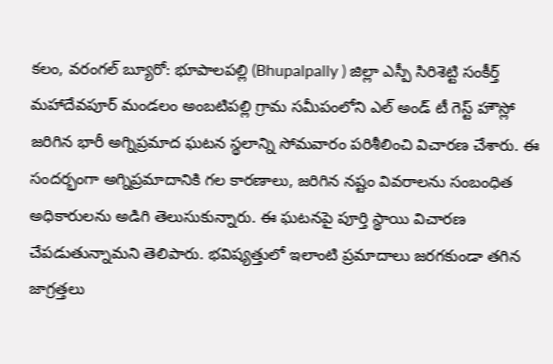కలం, వరంగల్ బ్యూరో: భూపాలపల్లి (Bhupalpally ) జిల్లా ఎస్పీ సిరిశెట్టి సంకీర్త్ మహాదేవపూర్ మండలం అంబటిపల్లి గ్రామ సమీపంలోని ఎల్ అండ్ టీ గెస్ట్ హౌస్లో జరిగిన భారీ అగ్నిప్రమాద ఘటన స్థలాన్ని సోమవారం పరిశీలించి విచారణ చేశారు. ఈ సందర్భంగా అగ్నిప్రమాదానికి గల కారణాలు, జరిగిన నష్టం వివరాలను సంబంధిత అధికారులను అడిగి తెలుసుకున్నారు. ఈ ఘటనపై పూర్తి స్థాయి విచారణ చేపడుతున్నామని తెలిపారు. భవిష్యత్తులో ఇలాంటి ప్రమాదాలు జరగకుండా తగిన జాగ్రత్తలు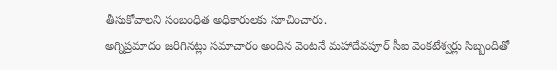తీసుకోవాలని సంబంధిత అధికారులకు సూచించారు.
అగ్నిప్రమాదం జరిగినట్లు సమాచారం అందిన వెంటనే మహాదేవపూర్ సీఐ వెంకటేశ్వర్లు సిబ్బందితో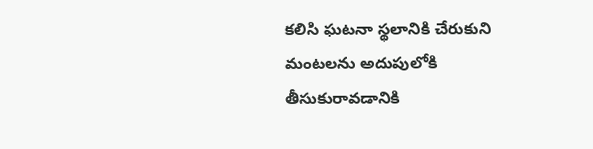కలిసి ఘటనా స్థలానికి చేరుకుని మంటలను అదుపులోకి తీసుకురావడానికి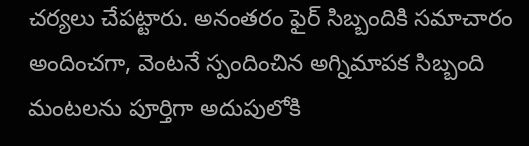చర్యలు చేపట్టారు. అనంతరం ఫైర్ సిబ్బందికి సమాచారం అందించగా, వెంటనే స్పందించిన అగ్నిమాపక సిబ్బంది మంటలను పూర్తిగా అదుపులోకి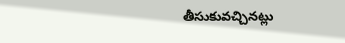తీసుకువచ్చినట్లు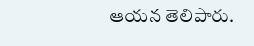ఆయన తెలిపారు.